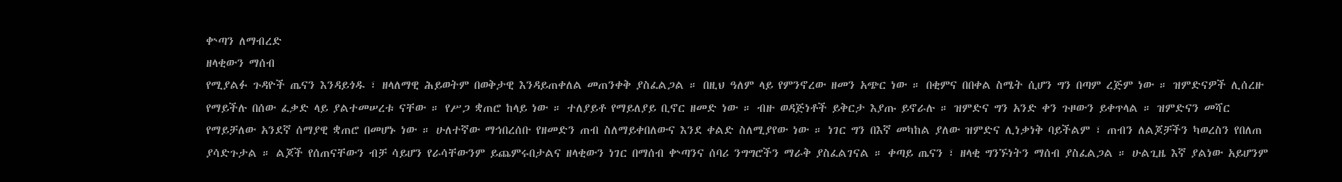ቍጣን ለማብረድ
ዘላቂውን ማሰብ
የሚያልፉ ጉዳዮች ጤናን እንዳይጎዱ ፣ ዘላለማዊ ሕይወትም በወቅታዊ እንዳይጠቀለል መጠንቀቅ ያስፈልጋል ። በዚህ ዓለም ላይ የምንኖረው ዘመን አጭር ነው ። በቂምና በበቀል ስሜት ሲሆን ግን በጣም ረጅም ነው ። ዝምድናዎች ሊሰረዙ የማይችሉ በሰው ፈቃድ ላይ ያልተመሠረቱ ናቸው ። የሥጋ ቋጠሮ ከላይ ነው ። ተለያይቶ የማይለያይ ቢኖር ዘመድ ነው ። ብዙ ወዳጅነቶች ይቅርታ እያጡ ይኖራሉ ። ዝምድና ግን አንድ ቀን ጉዞውን ይቀጥላል ። ዝምድናን መሻር የማይቻለው አንደኛ ሰማያዊ ቋጠሮ በመሆኑ ነው ። ሁለተኛው ማኅበረሰቡ የዘመድን ጠብ ስለማይቀበለውና እንደ ቀልድ ስለሚያየው ነው ። ነገር ግን በእኛ መካከል ያለው ዝምድና ሊነቃነቅ ባይችልም ፣ ጠብን ለልጆቻችን ካወረስን የበለጠ ያሳድጉታል ። ልጆች የሰጠናቸውን ብቻ ሳይሆን የራሳቸውንም ይጨምሩበታልና ዘላቂውን ነገር በማሰብ ቍጣንና ሰባሪ ንግግሮችን ማራቅ ያስፈልገናል ። ቀጣይ ጤናን ፣ ዘላቂ ግንኙነትን ማሰብ ያስፈልጋል ። ሁልጊዜ እኛ ያልነው አይሆንም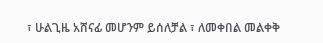፣ ሁልጊዜ አሸናፊ መሆንም ይሰለቻል ፣ ለመቀበል መልቀቅ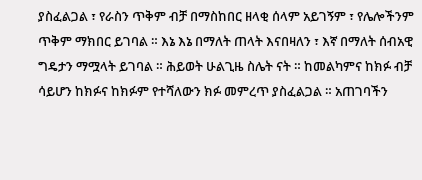ያስፈልጋል ፣ የራስን ጥቅም ብቻ በማስከበር ዘላቂ ሰላም አይገኝም ፣ የሌሎችንም ጥቅም ማክበር ይገባል ። እኔ እኔ በማለት ጠላት እናበዛለን ፣ እኛ በማለት ሰብአዊ ግዴታን ማሟላት ይገባል ። ሕይወት ሁልጊዜ ስሌት ናት ። ከመልካምና ከክፉ ብቻ ሳይሆን ከክፉና ከክፉም የተሻለውን ክፉ መምረጥ ያስፈልጋል ። አጠገባችን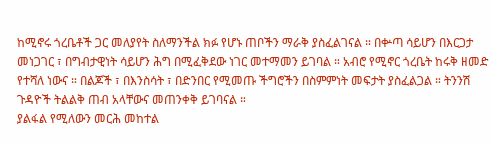ከሚኖሩ ጎረቤቶች ጋር መለያየት ስለማንችል ክፉ የሆኑ ጠቦችን ማራቅ ያስፈልገናል ። በቍጣ ሳይሆን በእርጋታ መነጋገር ፣ በግብታዊነት ሳይሆን ሕግ በሚፈቅደው ነገር መተማመን ይገባል ። አብሮ የሚኖር ጎረቤት ከሩቅ ዘመድ የተሻለ ነውና ። በልጆች ፣ በእንስሳት ፣ በድንበር የሚመጡ ችግሮችን በስምምነት መፍታት ያስፈልጋል ። ትንንሽ ጉዳዮች ትልልቅ ጠብ አላቸውና መጠንቀቅ ይገባናል ።
ያልፋል የሚለውን መርሕ መከተል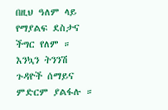በዚህ ዓለም ላይ የማያልፍ ደስታና ችግር የለም ። እንኳን ትንንሽ ጉዳዮች ሰማይና ምድርም ያልፋሉ ።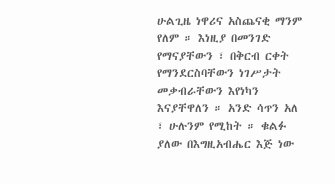ሁልጊዜ ነዋሪና አስጨናቂ ማንም የለም ። እነዚያ በመንገድ የማናያቸውን ፣ በቅርብ ርቀት የማንደርስባቸውን ነገሥታት መቃብራቸውን እየነካን እናያቸዋለን ። አንድ ሳጥን አለ ፣ ሁሉንም የሚከት ። ቁልፉ ያለው በእግዚአብሔር እጅ ነው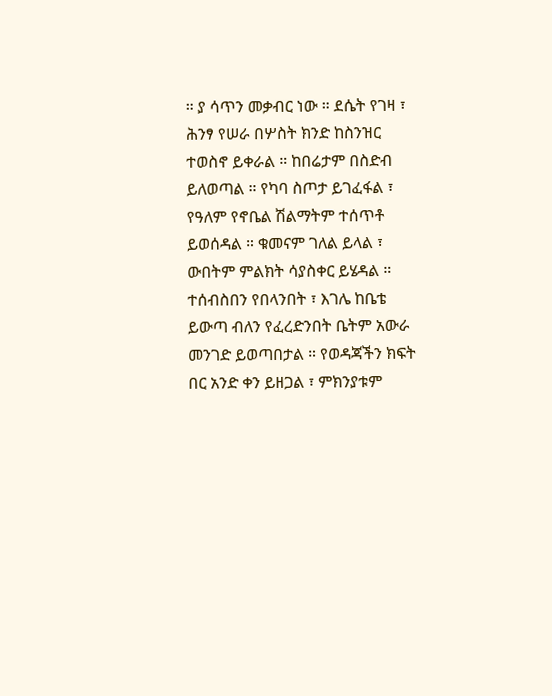። ያ ሳጥን መቃብር ነው ። ደሴት የገዛ ፣ ሕንፃ የሠራ በሦስት ክንድ ከስንዝር ተወስኖ ይቀራል ። ከበሬታም በስድብ ይለወጣል ። የካባ ስጦታ ይገፈፋል ፣ የዓለም የኖቤል ሽልማትም ተሰጥቶ ይወሰዳል ። ቁመናም ገለል ይላል ፣ ውበትም ምልክት ሳያስቀር ይሄዳል ። ተሰብስበን የበላንበት ፣ እገሌ ከቤቴ ይውጣ ብለን የፈረድንበት ቤትም አውራ መንገድ ይወጣበታል ። የወዳጃችን ክፍት በር አንድ ቀን ይዘጋል ፣ ምክንያቱም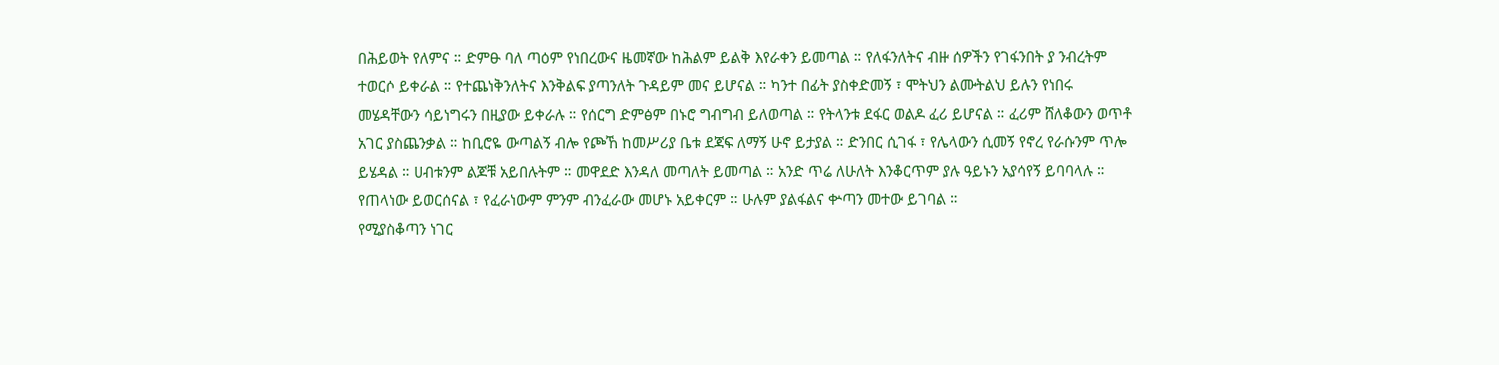በሕይወት የለምና ። ድምፁ ባለ ጣዕም የነበረውና ዜመኛው ከሕልም ይልቅ እየራቀን ይመጣል ። የለፋንለትና ብዙ ሰዎችን የገፋንበት ያ ንብረትም ተወርሶ ይቀራል ። የተጨነቅንለትና እንቅልፍ ያጣንለት ጉዳይም መና ይሆናል ። ካንተ በፊት ያስቀድመኝ ፣ ሞትህን ልሙትልህ ይሉን የነበሩ መሄዳቸውን ሳይነግሩን በዚያው ይቀራሉ ። የሰርግ ድምፅም በኑሮ ግብግብ ይለወጣል ። የትላንቱ ደፋር ወልዶ ፈሪ ይሆናል ። ፈሪም ሸለቆውን ወጥቶ አገር ያስጨንቃል ። ከቢሮዬ ውጣልኝ ብሎ የጮኸ ከመሥሪያ ቤቱ ደጃፍ ለማኝ ሁኖ ይታያል ። ድንበር ሲገፋ ፣ የሌላውን ሲመኝ የኖረ የራሱንም ጥሎ ይሄዳል ። ሀብቱንም ልጆቹ አይበሉትም ። መዋደድ እንዳለ መጣለት ይመጣል ። አንድ ጥሬ ለሁለት እንቆርጥም ያሉ ዓይኑን አያሳየኝ ይባባላሉ ። የጠላነው ይወርሰናል ፣ የፈራነውም ምንም ብንፈራው መሆኑ አይቀርም ። ሁሉም ያልፋልና ቍጣን መተው ይገባል ።
የሚያስቆጣን ነገር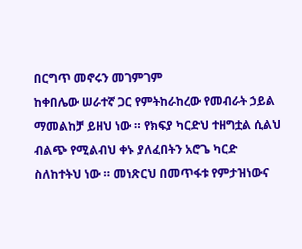በርግጥ መኖሩን መገምገም
ከቀበሌው ሠራተኛ ጋር የምትከራከረው የመብራት ኃይል ማመልከቻ ይዘህ ነው ። የክፍያ ካርድህ ተዘግቷል ሲልህ ብልጭ የሚልብህ ቀኑ ያለፈበትን አሮጌ ካርድ ስለከተትህ ነው ። መነጽርህ በመጥፋቱ የምታዝነውና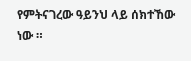የምትናገረው ዓይንህ ላይ ሰክተኸው ነው ።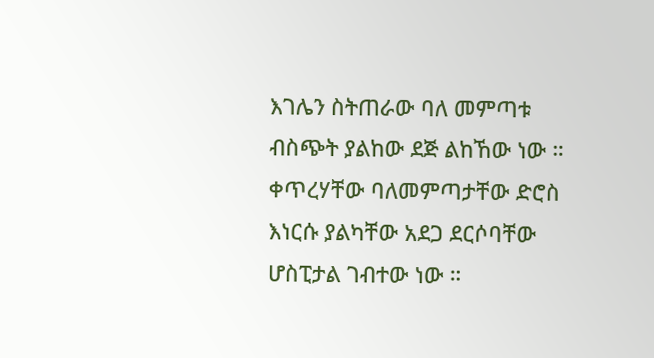እገሌን ስትጠራው ባለ መምጣቱ ብስጭት ያልከው ደጅ ልከኸው ነው ። ቀጥረሃቸው ባለመምጣታቸው ድሮስ እነርሱ ያልካቸው አደጋ ደርሶባቸው ሆስፒታል ገብተው ነው ።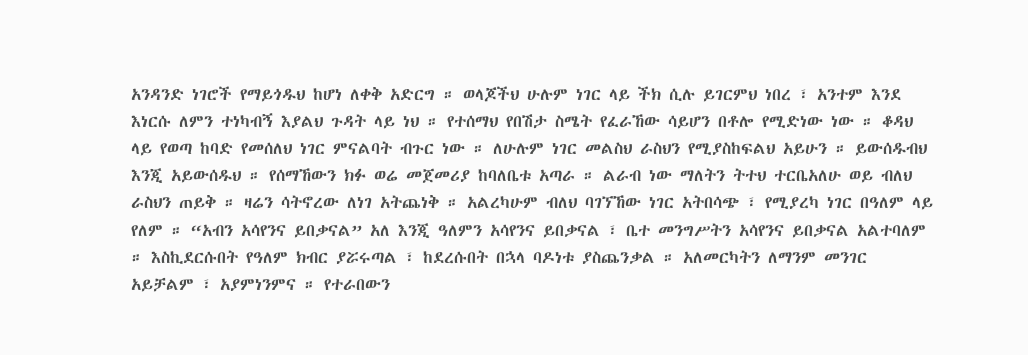አንዳንድ ነገሮች የማይጎዱህ ከሆነ ለቀቅ አድርግ ። ወላጆችህ ሁሉም ነገር ላይ ችክ ሲሉ ይገርምህ ነበረ ፣ አንተም እንደ እነርሱ ለምን ተነካብኝ እያልህ ጉዳት ላይ ነህ ። የተሰማህ የበሽታ ስሜት የፈራኸው ሳይሆን በቶሎ የሚድነው ነው ። ቆዳህ ላይ የወጣ ከባድ የመሰለህ ነገር ምናልባት ብጉር ነው ። ለሁሉም ነገር መልስህ ራስህን የሚያስከፍልህ አይሁን ። ይውሰዱብህ እንጂ አይውሰዱህ ። የሰማኸውን ክፉ ወሬ መጀመሪያ ከባለቤቱ አጣራ ። ልራብ ነው ማለትን ትተህ ተርቤአለሁ ወይ ብለህ ራስህን ጠይቅ ። ዛሬን ሳትኖረው ለነገ አትጨነቅ ። አልረካሁም ብለህ ባገኘኸው ነገር አትበሳጭ ፣ የሚያረካ ነገር በዓለም ላይ የለም ። “አብን አሳየንና ይበቃናል” አለ እንጂ ዓለምን አሳየንና ይበቃናል ፣ ቤተ መንግሥትን አሳየንና ይበቃናል አልተባለም ። እስኪደርሱበት የዓለም ክብር ያሯሩጣል ፣ ከደረሱበት በኋላ ባዶነቱ ያስጨንቃል ። አለመርካትን ለማንም መንገር አይቻልም ፣ አያምነንምና ። የተራበውን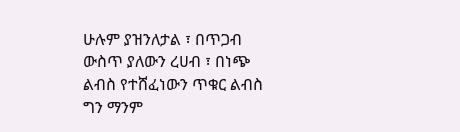ሁሉም ያዝንለታል ፣ በጥጋብ ውስጥ ያለውን ረሀብ ፣ በነጭ ልብስ የተሸፈነውን ጥቁር ልብስ ግን ማንም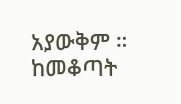አያውቅም ። ከመቆጣት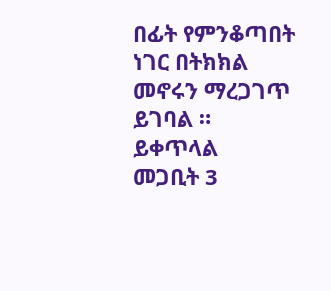በፊት የምንቆጣበት ነገር በትክክል መኖሩን ማረጋገጥ ይገባል ።
ይቀጥላል
መጋቢት 3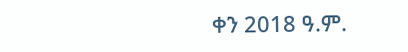ቀን 2018 ዓ.ም.